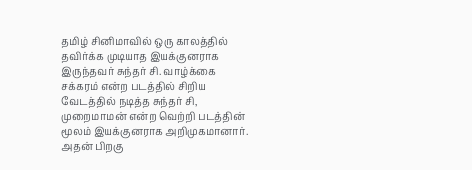தமிழ் சினிமாவில் ஒரு காலத்தில் தவிர்க்க முடியாத இயக்குனராக இருந்தவர் சுந்தர் சி. வாழ்க்கை சக்கரம் என்ற படத்தில் சிறிய வேடத்தில் நடித்த சுந்தர் சி, முறைமாமன் என்ற வெற்றி படத்தின் மூலம் இயக்குனராக அறிமுகமானார். அதன் பிறகு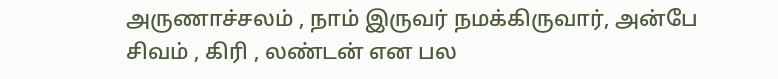அருணாச்சலம் , நாம் இருவர் நமக்கிருவார், அன்பே சிவம் , கிரி , லண்டன் என பல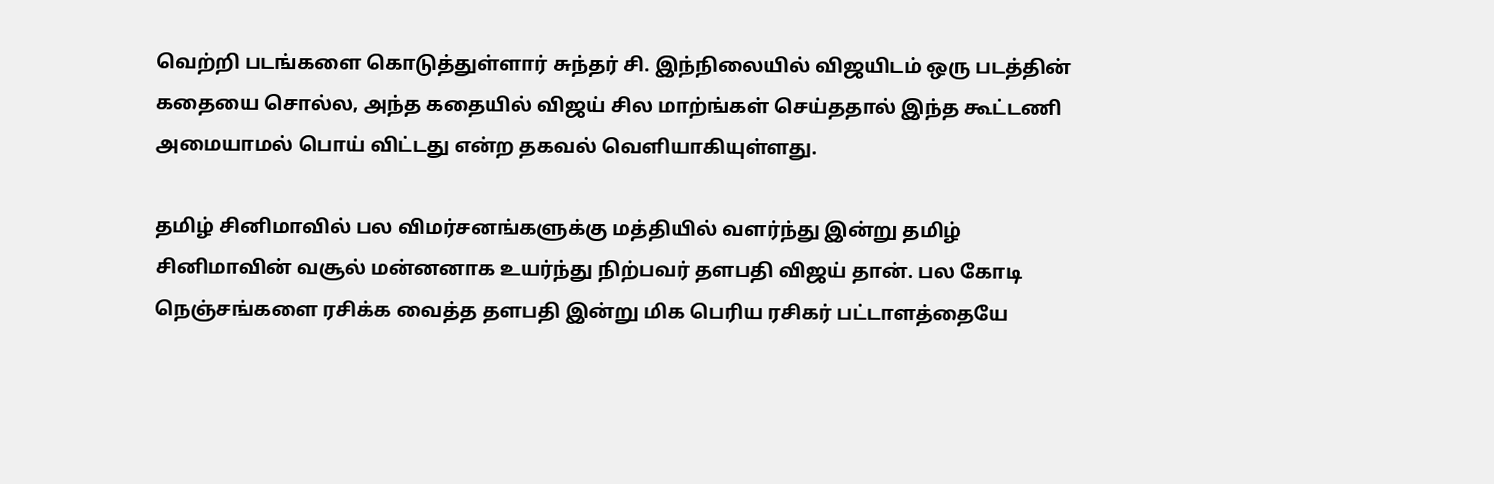வெற்றி படங்களை கொடுத்துள்ளார் சுந்தர் சி. இந்நிலையில் விஜயிடம் ஒரு படத்தின் கதையை சொல்ல, அந்த கதையில் விஜய் சில மாற்ங்கள் செய்ததால் இந்த கூட்டணி அமையாமல் பொய் விட்டது என்ற தகவல் வெளியாகியுள்ளது.

தமிழ் சினிமாவில் பல விமர்சனங்களுக்கு மத்தியில் வளர்ந்து இன்று தமிழ் சினிமாவின் வசூல் மன்னனாக உயர்ந்து நிற்பவர் தளபதி விஜய் தான். பல கோடி நெஞ்சங்களை ரசிக்க வைத்த தளபதி இன்று மிக பெரிய ரசிகர் பட்டாளத்தையே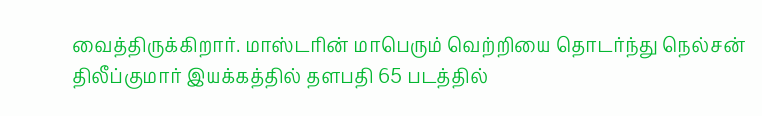வைத்திருக்கிறார். மாஸ்டரின் மாபெரும் வெற்றியை தொடர்ந்து நெல்சன் திலீப்குமார் இயக்கத்தில் தளபதி 65 படத்தில்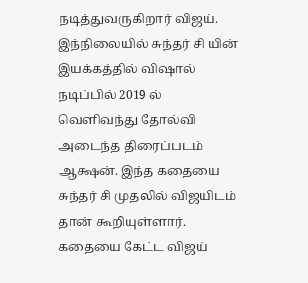நடித்துவருகிறார் விஜய்.
இந்நிலையில் சுந்தர் சி யின் இயக்கத்தில் விஷால் நடிப்பில் 2019 ல் வெளிவந்து தோல்வி அடைந்த திரைப்படம் ஆக்ஷன். இந்த கதையை சுந்தர் சி முதலில் விஜயிடம் தான் கூறியுள்ளார். கதையை கேட்ட விஜய்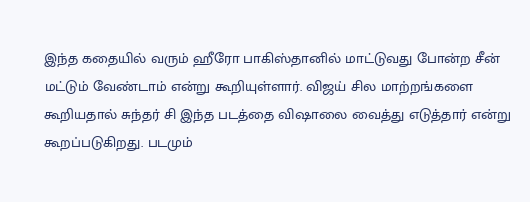இந்த கதையில் வரும் ஹீரோ பாகிஸ்தானில் மாட்டுவது போன்ற சீன் மட்டும் வேண்டாம் என்று கூறியுள்ளார். விஜய் சில மாற்றங்களை கூறியதால் சுந்தர் சி இந்த படத்தை விஷாலை வைத்து எடுத்தார் என்று கூறப்படுகிறது. படமும்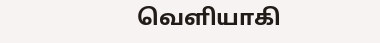வெளியாகி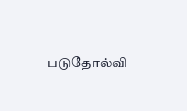படுதோல்வி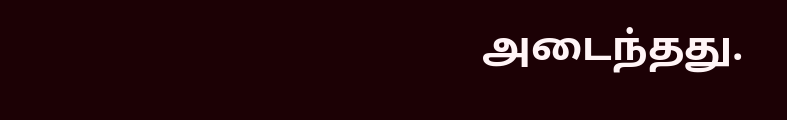அடைந்தது.